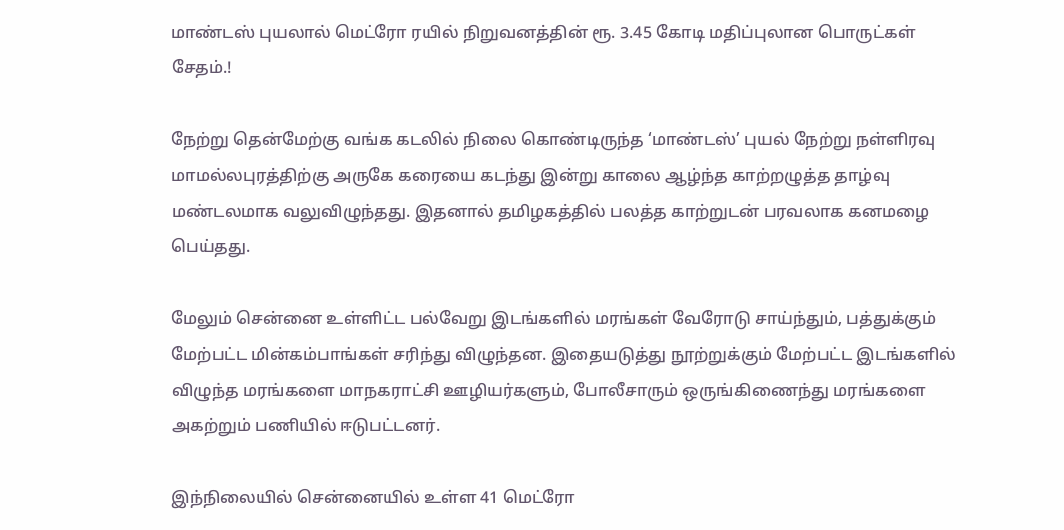மாண்டஸ் புயலால் மெட்ரோ ரயில் நிறுவனத்தின் ரூ. 3.45 கோடி மதிப்புலான பொருட்கள் சேதம்.!

நேற்று தென்மேற்கு வங்க கடலில் நிலை கொண்டிருந்த ‘மாண்டஸ்’ புயல் நேற்று நள்ளிரவு மாமல்லபுரத்திற்கு அருகே கரையை கடந்து இன்று காலை ஆழ்ந்த காற்றழுத்த தாழ்வு மண்டலமாக வலுவிழுந்தது. இதனால் தமிழகத்தில் பலத்த காற்றுடன் பரவலாக கனமழை பெய்தது.

மேலும் சென்னை உள்ளிட்ட பல்வேறு இடங்களில் மரங்கள் வேரோடு சாய்ந்தும், பத்துக்கும் மேற்பட்ட மின்கம்பாங்கள் சரிந்து விழுந்தன. இதையடுத்து நூற்றுக்கும் மேற்பட்ட இடங்களில் விழுந்த மரங்களை மாநகராட்சி ஊழியர்களும், போலீசாரும் ஒருங்கிணைந்து மரங்களை அகற்றும் பணியில் ஈடுபட்டனர்.

இந்நிலையில் சென்னையில் உள்ள 41 மெட்ரோ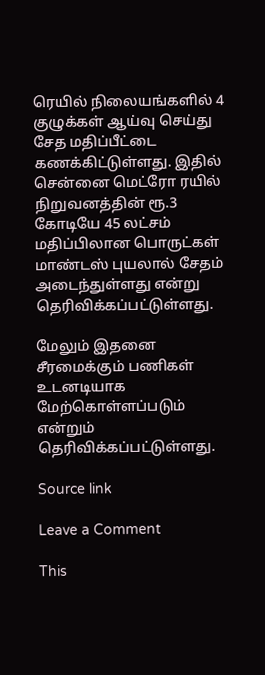ரெயில் நிலையங்களில் 4 குழுக்கள் ஆய்வு செய்து சேத மதிப்பீட்டை கணக்கிட்டுள்ளது. இதில் சென்னை மெட்ரோ ரயில் நிறுவனத்தின் ரூ.3 கோடியே 45 லட்சம் மதிப்பிலான பொருட்கள் மாண்டஸ் புயலால் சேதம் அடைந்துள்ளது என்று தெரிவிக்கப்பட்டுள்ளது.

மேலும் இதனை சீரமைக்கும் பணிகள் உடனடியாக மேற்கொள்ளப்படும் என்றும் தெரிவிக்கப்பட்டுள்ளது.

Source link

Leave a Comment

This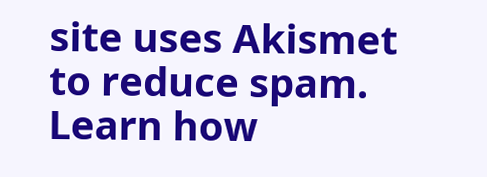site uses Akismet to reduce spam. Learn how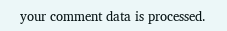your comment data is processed.